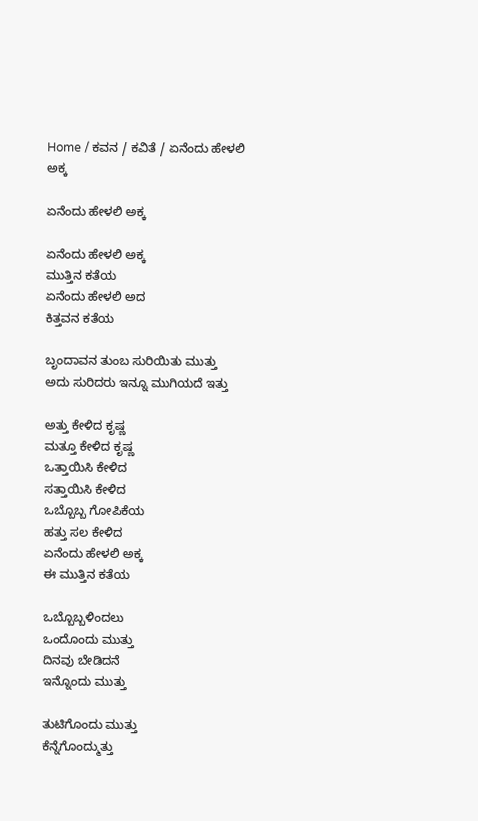Home / ಕವನ / ಕವಿತೆ / ಏನೆಂದು ಹೇಳಲಿ ಅಕ್ಕ

ಏನೆಂದು ಹೇಳಲಿ ಅಕ್ಕ

ಏನೆಂದು ಹೇಳಲಿ ಅಕ್ಕ
ಮುತ್ತಿನ ಕತೆಯ
ಏನೆಂದು ಹೇಳಲಿ ಅದ
ಕಿತ್ತವನ ಕತೆಯ

ಬೃಂದಾವನ ತುಂಬ ಸುರಿಯಿತು ಮುತ್ತು
ಅದು ಸುರಿದರು ಇನ್ನೂ ಮುಗಿಯದೆ ಇತ್ತು

ಅತ್ತು ಕೇಳಿದ ಕೃಷ್ಣ
ಮತ್ತೂ ಕೇಳಿದ ಕೃಷ್ಣ
ಒತ್ತಾಯಿಸಿ ಕೇಳಿದ
ಸತ್ತಾಯಿಸಿ ಕೇಳಿದ
ಒಬ್ಬೊಬ್ಬ ಗೋಪಿಕೆಯ
ಹತ್ತು ಸಲ ಕೇಳಿದ
ಏನೆಂದು ಹೇಳಲಿ ಅಕ್ಕ
ಈ ಮುತ್ತಿನ ಕತೆಯ

ಒಬ್ಬೊಬ್ಬಳಿಂದಲು
ಒಂದೊಂದು ಮುತ್ತು
ದಿನವು ಬೇಡಿದನೆ
ಇನ್ನೊಂದು ಮುತ್ತು

ತುಟಿಗೊಂದು ಮುತ್ತು
ಕೆನ್ನೆಗೊಂದ್ಮುತ್ತು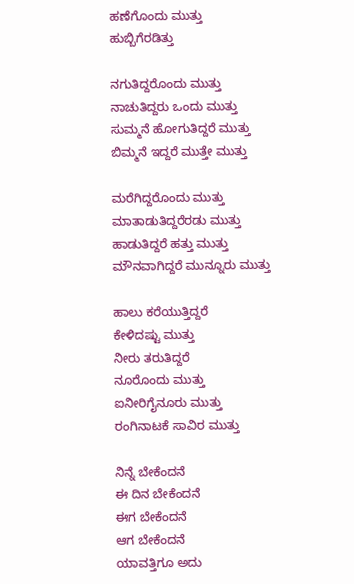ಹಣೆಗೊಂದು ಮುತ್ತು
ಹುಬ್ಬಿಗೆರಡಿತ್ತು

ನಗುತಿದ್ದರೊಂದು ಮುತ್ತು
ನಾಚುತಿದ್ದರು ಒಂದು ಮುತ್ತು
ಸುಮ್ಮನೆ ಹೋಗುತಿದ್ದರೆ ಮುತ್ತು
ಬಿಮ್ಮನೆ ಇದ್ದರೆ ಮುತ್ತೇ ಮುತ್ತು

ಮರೆಗಿದ್ದರೊಂದು ಮುತ್ತು
ಮಾತಾಡುತಿದ್ದರೆರಡು ಮುತ್ತು
ಹಾಡುತಿದ್ದರೆ ಹತ್ತು ಮುತ್ತು
ಮೌನವಾಗಿದ್ದರೆ ಮುನ್ನೂರು ಮುತ್ತು

ಹಾಲು ಕರೆಯುತ್ತಿದ್ದರೆ
ಕೇಳಿದಷ್ಟು ಮುತ್ತು
ನೀರು ತರುತಿದ್ದರೆ
ನೂರೊಂದು ಮುತ್ತು
ಐನೀರಿಗೈನೂರು ಮುತ್ತು
ರಂಗಿನಾಟಕೆ ಸಾವಿರ ಮುತ್ತು

ನಿನ್ನೆ ಬೇಕೆಂದನೆ
ಈ ದಿನ ಬೇಕೆಂದನೆ
ಈಗ ಬೇಕೆಂದನೆ
ಆಗ ಬೇಕೆಂದನೆ
ಯಾವತ್ತಿಗೂ ಅದು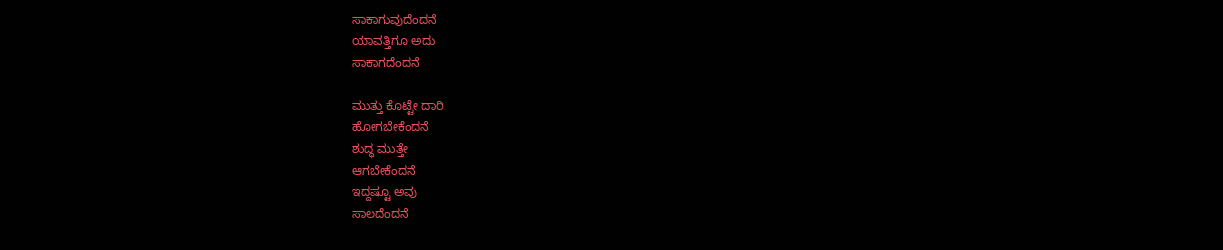ಸಾಕಾಗುವುದೆಂದನೆ
ಯಾವತ್ತಿಗೂ ಅದು
ಸಾಕಾಗದೆಂದನೆ

ಮುತ್ತು ಕೊಟ್ಟೇ ದಾರಿ
ಹೋಗಬೇಕೆಂದನೆ
ಶುದ್ಧ ಮುತ್ತೇ
ಆಗಬೇಕೆಂದನೆ
ಇದ್ದಷ್ಟೂ ಅವು
ಸಾಲದೆಂದನೆ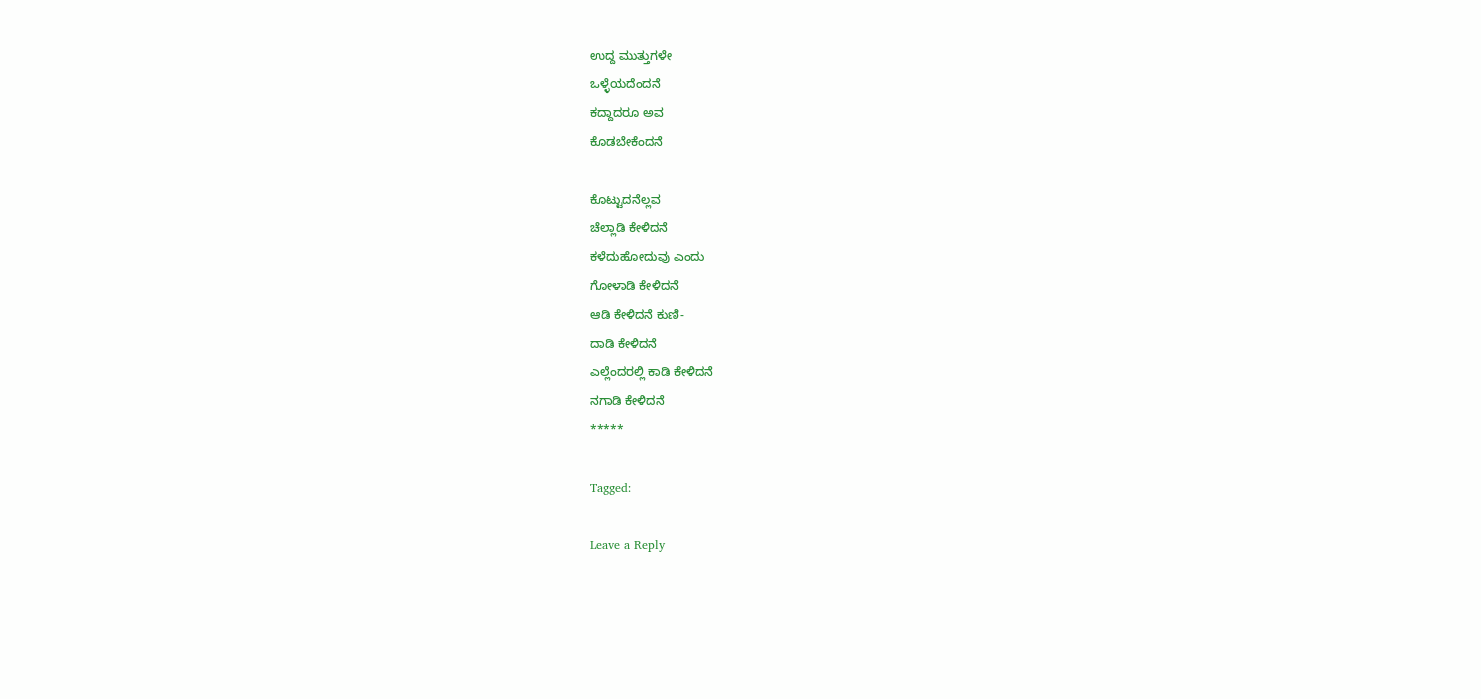ಉದ್ದ ಮುತ್ತುಗಳೇ
ಒಳ್ಳೆಯದೆಂದನೆ
ಕದ್ದಾದರೂ ಅವ
ಕೊಡಬೇಕೆಂದನೆ

ಕೊಟ್ಟುದನೆಲ್ಲವ
ಚೆಲ್ಲಾಡಿ ಕೇಳಿದನೆ
ಕಳೆದುಹೋದುವು ಎಂದು
ಗೋಳಾಡಿ ಕೇಳಿದನೆ
ಆಡಿ ಕೇಳಿದನೆ ಕುಣಿ-
ದಾಡಿ ಕೇಳಿದನೆ
ಎಲ್ಲೆಂದರಲ್ಲಿ ಕಾಡಿ ಕೇಳಿದನೆ
ನಗಾಡಿ ಕೇಳಿದನೆ
*****

Tagged:

Leave a Reply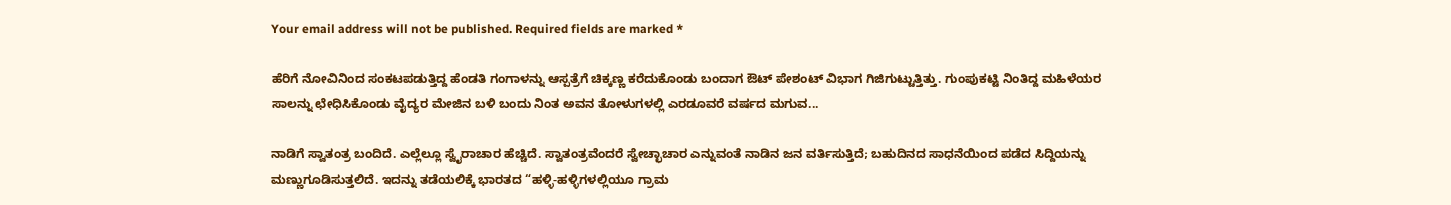Your email address will not be published. Required fields are marked *

ಹೆರಿಗೆ ನೋವಿನಿಂದ ಸಂಕಟಪಡುತ್ತಿದ್ದ ಹೆಂಡತಿ ಗಂಗಾಳನ್ನು ಆಸ್ಪತ್ರೆಗೆ ಚಿಕ್ಕಣ್ಣ ಕರೆದುಕೊಂಡು ಬಂದಾಗ ಔಟ್ ಪೇಶಂಟ್ ವಿಭಾಗ ಗಿಜಿಗುಟ್ಟುತ್ತಿತ್ತು. ಗುಂಪುಕಟ್ಟಿ ನಿಂತಿದ್ದ ಮಹಿಳೆಯರ ಸಾಲನ್ನು ಛೇಧಿಸಿಕೊಂಡು ವೈದ್ಯರ ಮೇಜಿನ ಬಳಿ ಬಂದು ನಿಂತ ಅವನ ತೋಳುಗಳಲ್ಲಿ ಎರಡೂವರೆ ವರ್ಷದ ಮಗುವ...

ನಾಡಿಗೆ ಸ್ವಾತಂತ್ರ ಬಂದಿದೆ. ಎಲ್ಲೆಲ್ಲೂ ಸ್ವೈರಾಚಾರ ಹೆಚ್ಚಿದೆ. ಸ್ವಾತಂತ್ರವೆಂದರೆ ಸ್ವೇಚ್ಛಾಚಾರ ಎನ್ನುವಂತೆ ನಾಡಿನ ಜನ ವರ್ತಿಸುತ್ತಿದೆ; ಬಹುದಿನದ ಸಾಧನೆಯಿಂದ ಪಡೆದ ಸಿದ್ದಿಯನ್ನು ಮಣ್ಣುಗೂಡಿಸುತ್ತಲಿದೆ. ಇದನ್ನು ತಡೆಯಲಿಕ್ಕೆ ಭಾರತದ “ಹಳ್ಳಿ-ಹಳ್ಳಿಗಳಲ್ಲಿಯೂ ಗ್ರಾಮ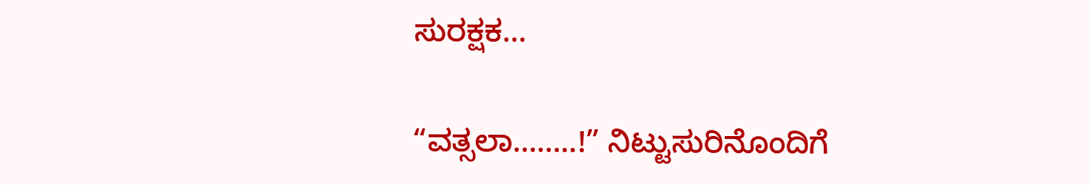ಸುರಕ್ಷಕ...

“ವತ್ಸಲಾ……..!” ನಿಟ್ಟುಸುರಿನೊಂದಿಗೆ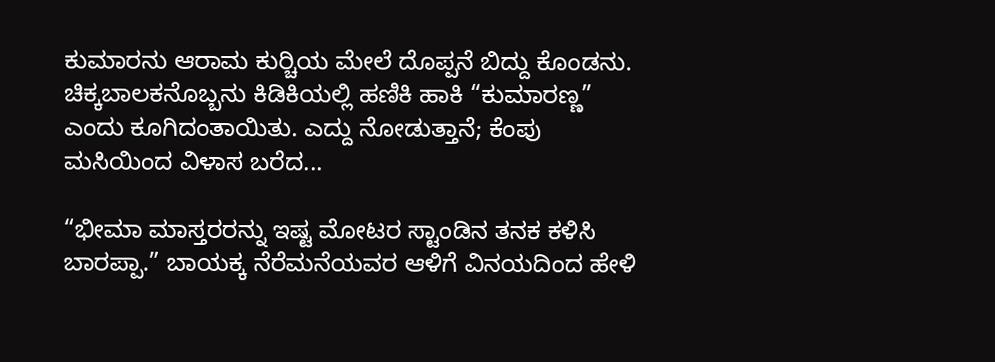ಕುಮಾರನು ಆರಾಮ ಕುರ್‍ಚಿಯ ಮೇಲೆ ದೊಪ್ಪನೆ ಬಿದ್ದು ಕೊಂಡನು. ಚಿಕ್ಕಬಾಲಕನೊಬ್ಬನು ಕಿಡಿಕಿಯಲ್ಲಿ ಹಣಿಕಿ ಹಾಕಿ “ಕುಮಾರಣ್ಣ” ಎಂದು ಕೂಗಿದಂತಾಯಿತು. ಎದ್ದು ನೋಡುತ್ತಾನೆ; ಕೆಂಪು ಮಸಿಯಿಂದ ವಿಳಾಸ ಬರೆದ...

“ಭೀಮಾ ಮಾಸ್ತರರನ್ನು ಇಷ್ಟ ಮೋಟರ ಸ್ಟಾಂಡಿನ ತನಕ ಕಳಿಸಿ ಬಾರಪ್ಪಾ.” ಬಾಯಕ್ಕ ನೆರೆಮನೆಯವರ ಆಳಿಗೆ ವಿನಯದಿಂದ ಹೇಳಿ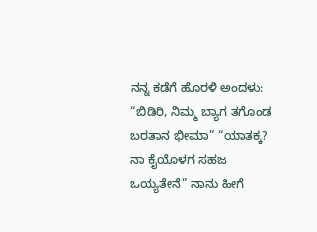ನನ್ನ ಕಡೆಗೆ ಹೊರಳಿ ಅಂದಳು: “ಬಿಡಿರಿ, ನಿಮ್ಮ ಬ್ಯಾಗ ತಗೊಂಡ ಬರತಾನ ಭೀಮಾ” “ಯಾತಕ್ಕ? ನಾ ಕೈಯೊಳಗ ಸಹಜ ಒಯ್ಯತೇನೆ” ನಾನು ಹೀಗೆ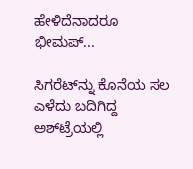ಹೇಳಿದೆನಾದರೂ ಭೀಮಪ್...

ಸಿಗರೆಟ್‌ನ್ನು ಕೊನೆಯ ಸಲ ಎಳೆದು ಬದಿಗಿದ್ದ ಅಶ್‌ಟ್ರೆಯಲ್ಲಿ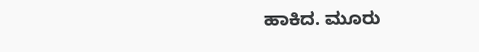ಹಾಕಿದ. ಮೂರು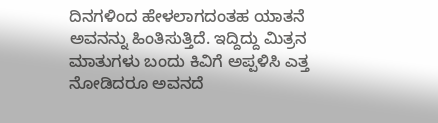ದಿನಗಳಿಂದ ಹೇಳಲಾಗದಂತಹ ಯಾತನೆ ಅವನನ್ನು ಹಿಂತಿಸುತ್ತಿದೆ. ಇದ್ದಿದ್ದು ಮಿತ್ರನ ಮಾತುಗಳು ಬಂದು ಕಿವಿಗೆ ಅಪ್ಪಳಿಸಿ ಎತ್ತ ನೋಡಿದರೂ ಅವನದೆ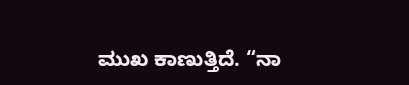ಮುಖ ಕಾಣುತ್ತಿದೆ. “ನಾ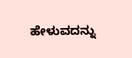ಹೇಳುವದನ್ನು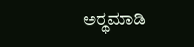ಅರ್‍ಥಮಾಡಿ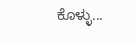ಕೊಳ್ಳು...